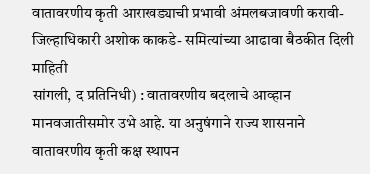वातावरणीय कृती आराखड्याची प्रभावी अंमलबजावणी करावी- जिल्हाधिकारी अशोक काकडे- समित्यांच्या आढावा बैठकीत दिली माहिती
सांगली, द प्रतिनिधी) : वातावरणीय बदलाचे आव्हान मानवजातीसमोर उभे आहे. या अनुषंगाने राज्य शासनाने वातावरणीय कृती कक्ष स्थापन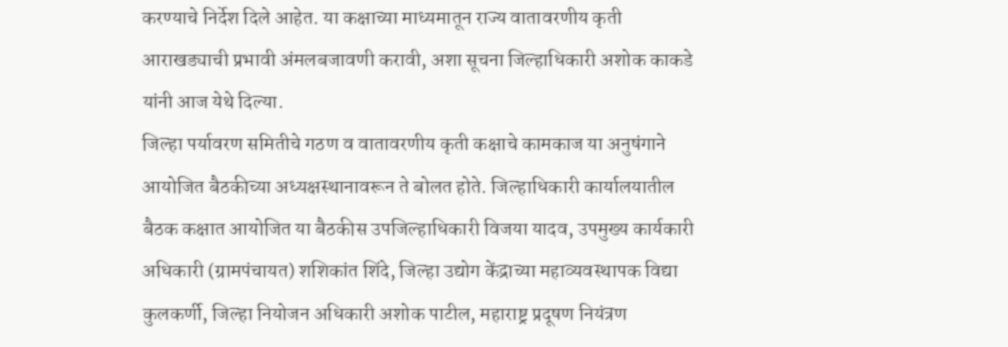करण्याचे निर्देश दिले आहेत. या कक्षाच्या माध्यमातून राज्य वातावरणीय कृती आराखड्याची प्रभावी अंमलबजावणी करावी, अशा सूचना जिल्हाधिकारी अशोक काकडे यांनी आज येथे दिल्या.
जिल्हा पर्यावरण समितीचे गठण व वातावरणीय कृती कक्षाचे कामकाज या अनुषंगाने आयोजित बैठकीच्या अध्यक्षस्थानावरून ते बोलत होते. जिल्हाधिकारी कार्यालयातील बैठक कक्षात आयोजित या बैठकीस उपजिल्हाधिकारी विजया यादव, उपमुख्य कार्यकारी अधिकारी (ग्रामपंचायत) शशिकांत शिंदे, जिल्हा उद्योग केंद्राच्या महाव्यवस्थापक विद्या कुलकर्णी, जिल्हा नियोजन अधिकारी अशोक पाटील, महाराष्ट्र प्रदूषण नियंत्रण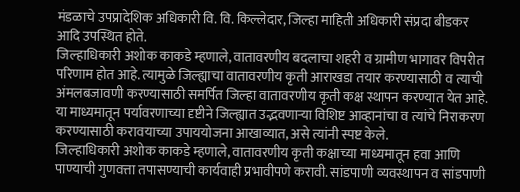मंडळाचे उपप्रादेशिक अधिकारी वि. वि. किल्लेदार, जिल्हा माहिती अधिकारी संप्रदा बीडकर आदि उपस्थित होते.
जिल्हाधिकारी अशोक काकडे म्हणाले, वातावरणीय बदलाचा शहरी व ग्रामीण भागावर विपरीत परिणाम होत आहे. त्यामुळे जिल्ह्याचा वातावरणीय कृती आराखडा तयार करण्यासाठी व त्याची अंमलबजावणी करण्यासाठी समर्पित जिल्हा वातावरणीय कृती कक्ष स्थापन करण्यात येत आहे. या माध्यमातून पर्यावरणाच्या दृष्टीने जिल्ह्यात उद्भवणाऱ्या विशिष्ट आव्हानांचा व त्यांचे निराकरण करण्यासाठी करावयाच्या उपाययोजना आखाव्यात, असे त्यांनी स्पष्ट केले.
जिल्हाधिकारी अशोक काकडे म्हणाले, वातावरणीय कृती कक्षाच्या माध्यमातून हवा आणि पाण्याची गुणवत्ता तपासण्याची कार्यवाही प्रभावीपणे करावी. सांडपाणी व्यवस्थापन व सांडपाणी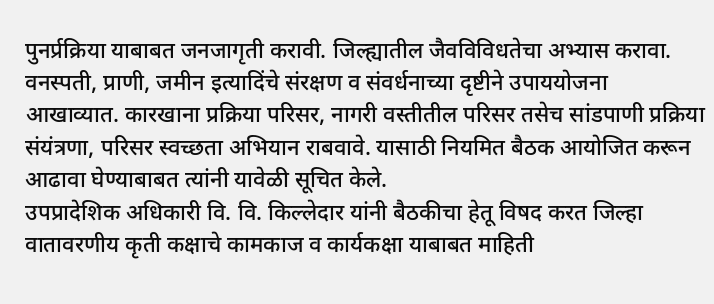पुनर्प्रक्रिया याबाबत जनजागृती करावी. जिल्ह्यातील जैवविविधतेचा अभ्यास करावा. वनस्पती, प्राणी, जमीन इत्यादिंचे संरक्षण व संवर्धनाच्या दृष्टीने उपाययोजना आखाव्यात. कारखाना प्रक्रिया परिसर, नागरी वस्तीतील परिसर तसेच सांडपाणी प्रक्रिया संयंत्रणा, परिसर स्वच्छता अभियान राबवावे. यासाठी नियमित बैठक आयोजित करून आढावा घेण्याबाबत त्यांनी यावेळी सूचित केले.
उपप्रादेशिक अधिकारी वि. वि. किल्लेदार यांनी बैठकीचा हेतू विषद करत जिल्हा वातावरणीय कृती कक्षाचे कामकाज व कार्यकक्षा याबाबत माहिती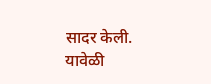सादर केली. यावेळी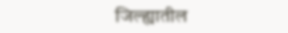जिल्ह्यातील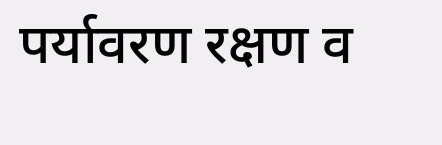पर्यावरण रक्षण व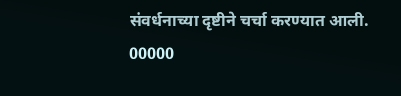संवर्धनाच्या दृष्टीने चर्चा करण्यात आली.
00000